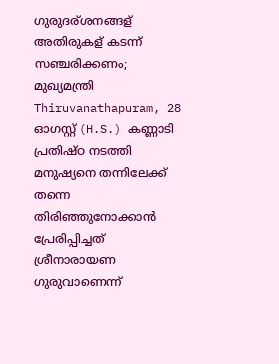ഗുരുദര്ശനങ്ങള് അതിരുകള് കടന്ന് സഞ്ചരിക്കണം; മുഖ്യമന്ത്രി
Thiruvanathapuram, 28 ഓഗസ്റ്റ് (H.S.) കണ്ണാടി പ്രതിഷ്ഠ നടത്തി മനുഷ്യനെ തന്നിലേക്ക് തന്നെ തിരിഞ്ഞുനോക്കാന്‍ പ്രേരിപ്പിച്ചത് ശ്രീനാരായണ ഗുരുവാണെന്ന്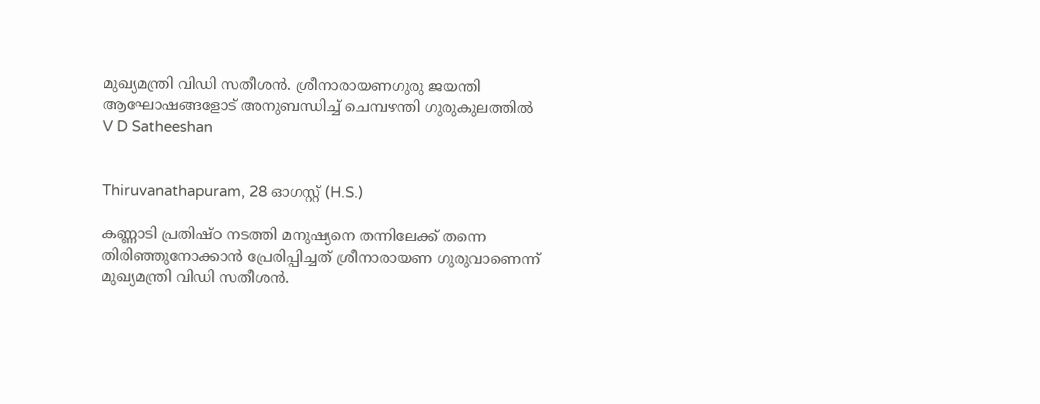മുഖ്യമന്ത്രി വിഡി സതീശന്‍. ശ്രീനാരായണഗുരു ജയന്തി ആഘോഷങ്ങളോട് അനുബന്ധിച്ച് ചെമ്പഴന്തി ഗുരുകുലത്തില്‍
V D Satheeshan


Thiruvanathapuram, 28 ഓഗസ്റ്റ് (H.S.)

കണ്ണാടി പ്രതിഷ്ഠ നടത്തി മനുഷ്യനെ തന്നിലേക്ക് തന്നെ തിരിഞ്ഞുനോക്കാന്‍ പ്രേരിപ്പിച്ചത് ശ്രീനാരായണ ഗുരുവാണെന്ന് മുഖ്യമന്ത്രി വിഡി സതീശന്‍.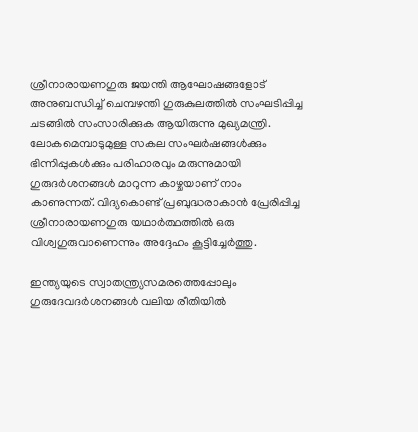ശ്രീനാരായണഗുരു ജയന്തി ആഘോഷങ്ങളോട് അനുബന്ധിച്ച് ചെമ്പഴന്തി ഗുരുകുലത്തില്‍ സംഘടിപ്പിച്ച ചടങ്ങില്‍ സംസാരിക്കുക ആയിരുന്നു മുഖ്യമന്ത്രി. ലോകമെമ്പാടുമുള്ള സകല സംഘര്‍ഷങ്ങള്‍ക്കും ഭിന്നിപ്പുകള്‍ക്കും പരിഹാരവും മരുന്നുമായി ഗുരുദര്‍ശനങ്ങള്‍ മാറുന്ന കാഴ്ചയാണ് നാം കാണുന്നത്. വിദ്യകൊണ്ട് പ്രബുദ്ധരാകാന്‍ പ്രേരിപ്പിച്ച ശ്രീനാരായണഗുരു യഥാര്‍ത്ഥത്തില്‍ ഒരു വിശ്വഗുരുവാണെന്നും അദ്ദേഹം കൂട്ടിച്ചേര്‍ത്തു.

ഇന്ത്യയുടെ സ്വാതന്ത്ര്യസമരത്തെപ്പോലും ഗുരുദേവദര്‍ശനങ്ങള്‍ വലിയ രീതിയില്‍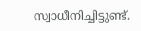സ്വാധീനിച്ചിട്ടുണ്ട്.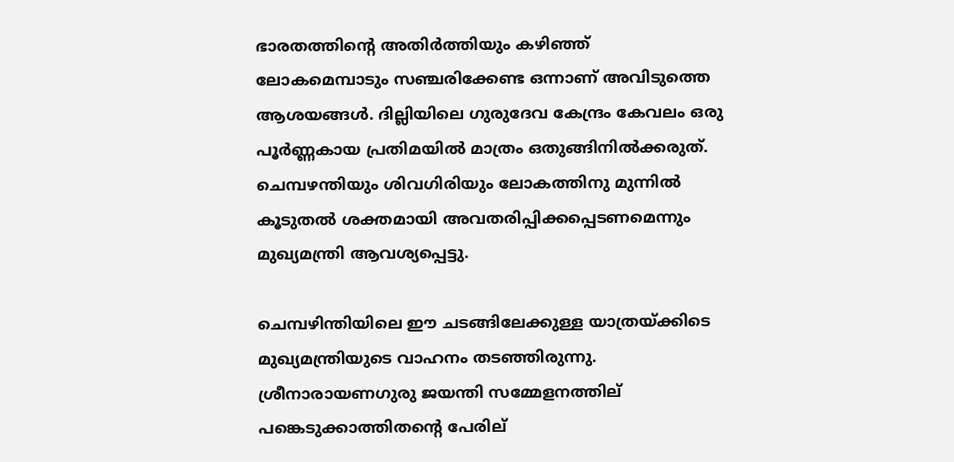ഭാരതത്തിന്റെ അതിര്‍ത്തിയും കഴിഞ്ഞ് ലോകമെമ്പാടും സഞ്ചരിക്കേണ്ട ഒന്നാണ് അവിടുത്തെ ആശയങ്ങള്‍. ദില്ലിയിലെ ഗുരുദേവ കേന്ദ്രം കേവലം ഒരു പൂര്‍ണ്ണകായ പ്രതിമയില്‍ മാത്രം ഒതുങ്ങിനില്‍ക്കരുത്. ചെമ്പഴന്തിയും ശിവഗിരിയും ലോകത്തിനു മുന്നില്‍ കൂടുതല്‍ ശക്തമായി അവതരിപ്പിക്കപ്പെടണമെന്നും മുഖ്യമന്ത്രി ആവശ്യപ്പെട്ടു.

ചെമ്പഴിന്തിയിലെ ഈ ചടങ്ങിലേക്കുള്ള യാത്രയ്ക്കിടെ മുഖ്യമന്ത്രിയുടെ വാഹനം തടഞ്ഞിരുന്നു. ശ്രീനാരായണഗുരു ജയന്തി സമ്മേളനത്തില് പങ്കെടുക്കാത്തിതന്റെ പേരില്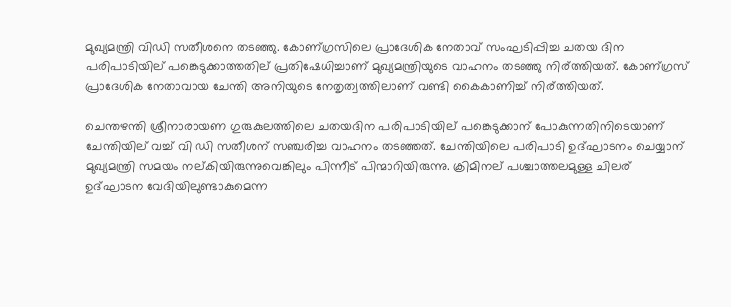മുഖ്യമന്ത്രി വിഡി സതീശനെ തടഞ്ഞു. കോണ്ഗ്രസിലെ പ്രാദേശിക നേതാവ് സംഘടിപ്പിച്ച ചതയ ദിന പരിപാടിയില് പങ്കെടുക്കാത്തതില് പ്രതിഷേധിച്ചാണ് മുഖ്യമന്ത്രിയുടെ വാഹനം തടഞ്ഞു നിര്ത്തിയത്. കോണ്ഗ്രസ് പ്രാദേശിക നേതാവായ ചേന്തി അനിയുടെ നേതൃത്വത്തിലാണ് വണ്ടി കൈകാണിച്ച് നിര്ത്തിയത്.

ചെന്തഴന്തി ശ്രീനാരായണ ഗുരുകുലത്തിലെ ചതയദിന പരിപാടിയില് പങ്കെടുക്കാന് പോകുന്നതിനിടെയാണ് ചേന്തിയില് വച്ച് വി ഡി സതീശന് സഞ്ചരിച്ച വാഹനം തടഞ്ഞത്. ചേന്തിയിലെ പരിപാടി ഉദ്ഘാടനം ചെയ്യാന് മുഖ്യമന്ത്രി സമയം നല്കിയിരുന്നുവെങ്കിലും പിന്നീട് പിന്മാറിയിരുന്നു. ക്രിമിനല് പശ്ചാത്തലമുള്ള ചിലര് ഉദ്ഘാടന വേദിയിലുണ്ടാകുമെന്ന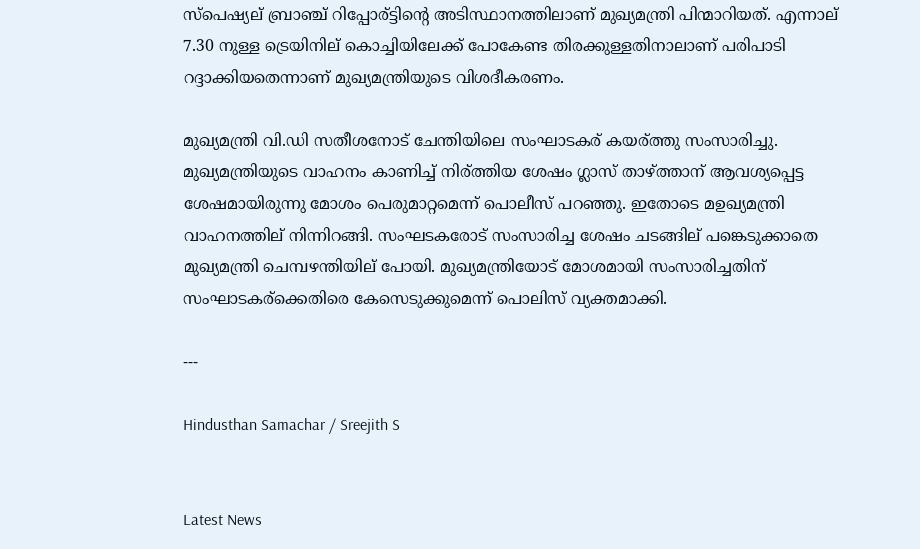സ്‌പെഷ്യല് ബ്രാഞ്ച് റിപ്പോര്ട്ടിന്റെ അടിസ്ഥാനത്തിലാണ് മുഖ്യമന്ത്രി പിന്മാറിയത്. എന്നാല് 7.30 നുള്ള ട്രെയിനില് കൊച്ചിയിലേക്ക് പോകേണ്ട തിരക്കുള്ളതിനാലാണ് പരിപാടി റദ്ദാക്കിയതെന്നാണ് മുഖ്യമന്ത്രിയുടെ വിശദീകരണം.

മുഖ്യമന്ത്രി വി.ഡി സതീശനോട് ചേന്തിയിലെ സംഘാടകര് കയര്ത്തു സംസാരിച്ചു. മുഖ്യമന്ത്രിയുടെ വാഹനം കാണിച്ച് നിര്ത്തിയ ശേഷം ഗ്ലാസ് താഴ്ത്താന് ആവശ്യപ്പെട്ട ശേഷമായിരുന്നു മോശം പെരുമാറ്റമെന്ന് പൊലീസ് പറഞ്ഞു. ഇതോടെ മഉഖ്യമന്ത്രി വാഹനത്തില് നിന്നിറങ്ങി. സംഘടകരോട് സംസാരിച്ച ശേഷം ചടങ്ങില് പങ്കെടുക്കാതെ മുഖ്യമന്ത്രി ചെമ്പഴന്തിയില് പോയി. മുഖ്യമന്ത്രിയോട് മോശമായി സംസാരിച്ചതിന് സംഘാടകര്‌ക്കെതിരെ കേസെടുക്കുമെന്ന് പൊലിസ് വ്യക്തമാക്കി.

---

Hindusthan Samachar / Sreejith S


Latest News